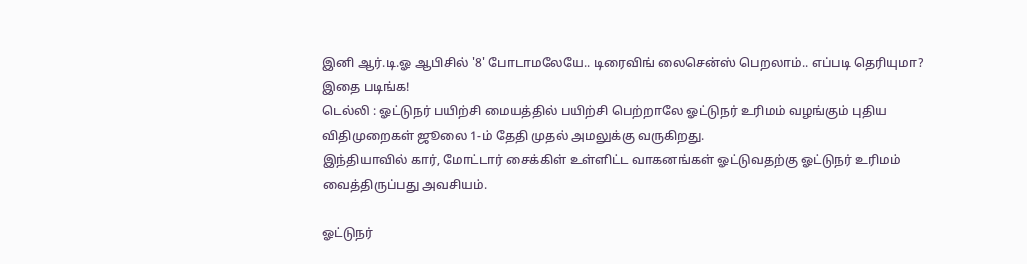இனி ஆர்.டி.ஓ ஆபிசில் '8' போடாமலேயே.. டிரைவிங் லைசென்ஸ் பெறலாம்.. எப்படி தெரியுமா? இதை படிங்க!
டெல்லி : ஓட்டுநர் பயிற்சி மையத்தில் பயிற்சி பெற்றாலே ஓட்டுநர் உரிமம் வழங்கும் புதிய விதிமுறைகள் ஜூலை 1-ம் தேதி முதல் அமலுக்கு வருகிறது.
இந்தியாவில் கார், மோட்டார் சைக்கிள் உள்ளிட்ட வாகனங்கள் ஓட்டுவதற்கு ஓட்டுநர் உரிமம் வைத்திருப்பது அவசியம்.

ஓட்டுநர்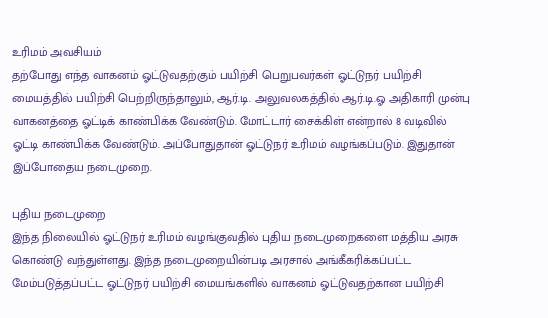உரிமம் அவசியம்
தற்போது எந்த வாகனம் ஓட்டுவதற்கும் பயிற்சி பெறுபவர்கள் ஓட்டுநர் பயிற்சி மையத்தில் பயிற்சி பெற்றிருந்தாலும், ஆர்.டி. அலுவலகத்தில் ஆர்.டி.ஓ அதிகாரி முன்பு வாகனத்தை ஓட்டிக் காண்பிக்க வேண்டும். மோட்டார் சைக்கிள் என்றால் 8 வடிவில் ஓட்டி காண்பிக்க வேண்டும். அப்போதுதான் ஓட்டுநர் உரிமம் வழங்கப்படும். இதுதான் இப்போதைய நடைமுறை.

புதிய நடைமுறை
இந்த நிலையில் ஓட்டுநர் உரிமம் வழங்குவதில் புதிய நடைமுறைகளை மத்திய அரசு கொண்டு வந்துள்ளது. இந்த நடைமுறையின்படி அரசால் அங்கீகரிக்கப்பட்ட மேம்படுத்தப்பட்ட ஓட்டுநர் பயிற்சி மையங்களில் வாகனம் ஓட்டுவதற்கான பயிற்சி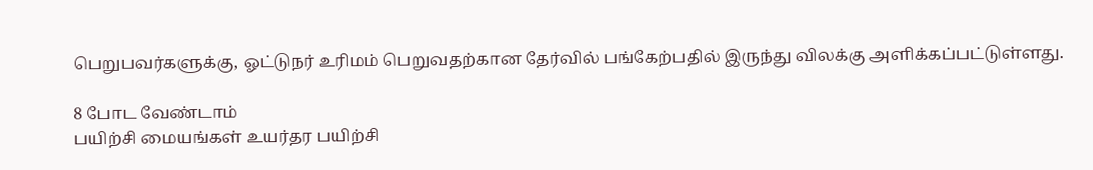பெறுபவர்களுக்கு, ஓட்டுநர் உரிமம் பெறுவதற்கான தேர்வில் பங்கேற்பதில் இருந்து விலக்கு அளிக்கப்பட்டுள்ளது.

8 போட வேண்டாம்
பயிற்சி மையங்கள் உயர்தர பயிற்சி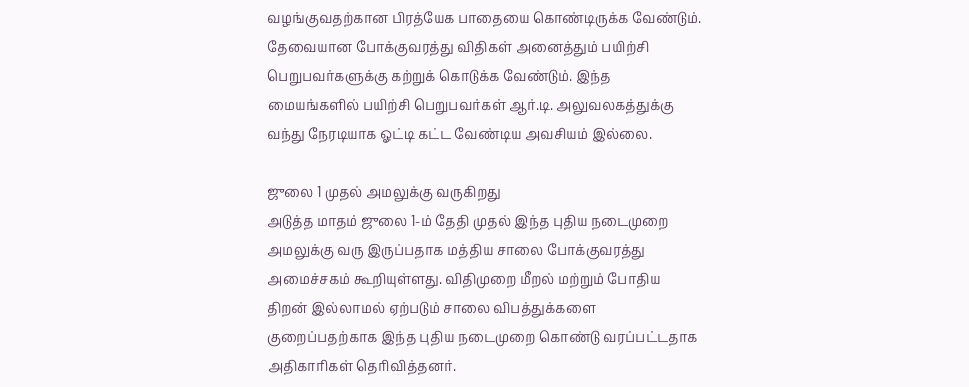வழங்குவதற்கான பிரத்யேக பாதையை கொண்டிருக்க வேண்டும். தேவையான போக்குவரத்து விதிகள் அனைத்தும் பயிற்சி பெறுபவர்களுக்கு கற்றுக் கொடுக்க வேண்டும். இந்த மையங்களில் பயிற்சி பெறுபவர்கள் ஆர்.டி. அலுவலகத்துக்கு வந்து நேரடியாக ஓட்டி கட்ட வேண்டிய அவசியம் இல்லை.

ஜுலை 1 முதல் அமலுக்கு வருகிறது
அடுத்த மாதம் ஜுலை 1-ம் தேதி முதல் இந்த புதிய நடைமுறை அமலுக்கு வரு இருப்பதாக மத்திய சாலை போக்குவரத்து அமைச்சகம் கூறியுள்ளது. விதிமுறை மீறல் மற்றும் போதிய திறன் இல்லாமல் ஏற்படும் சாலை விபத்துக்களை குறைப்பதற்காக இந்த புதிய நடைமுறை கொண்டு வரப்பட்டதாக அதிகாரிகள் தெரிவித்தனர்.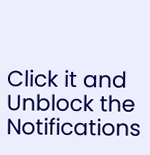Click it and Unblock the Notifications